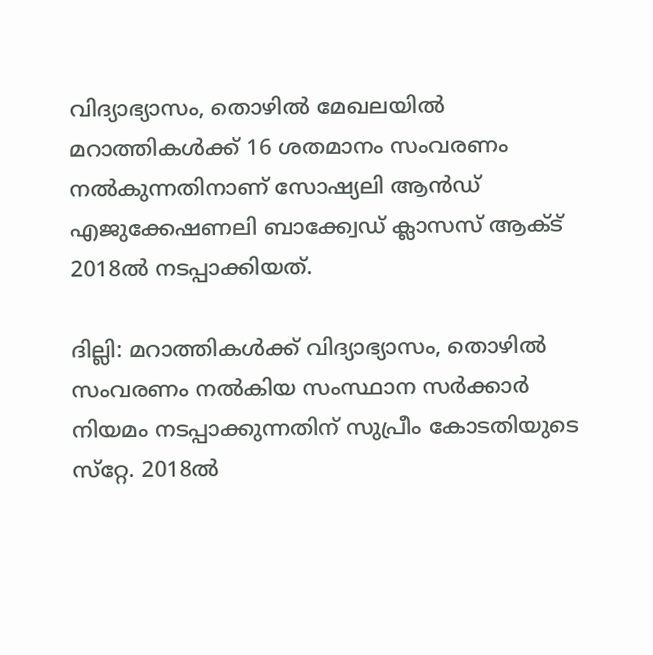വിദ്യാഭ്യാസം, തൊഴില്‍ മേഖലയില്‍ മറാത്തികള്‍ക്ക് 16 ശതമാനം സംവരണം നല്‍കുന്നതിനാണ് സോഷ്യലി ആന്‍ഡ് എജുക്കേഷണലി ബാക്ക്വേഡ് ക്ലാസസ് ആക്ട് 2018ല്‍ നടപ്പാക്കിയത്.

ദില്ലി: മറാത്തികള്‍ക്ക് വിദ്യാഭ്യാസം, തൊഴില്‍ സംവരണം നല്‍കിയ സംസ്ഥാന സര്‍ക്കാര്‍ നിയമം നടപ്പാക്കുന്നതിന് സുപ്രീം കോടതിയുടെ സ്‌റ്റേ. 2018ല്‍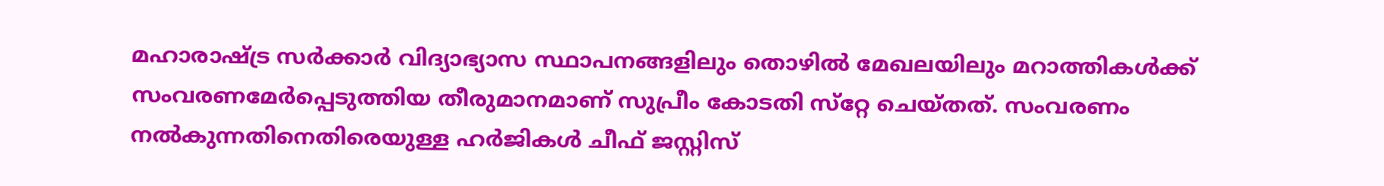മഹാരാഷ്ട്ര സര്‍ക്കാര്‍ വിദ്യാഭ്യാസ സ്ഥാപനങ്ങളിലും തൊഴില്‍ മേഖലയിലും മറാത്തികള്‍ക്ക് സംവരണമേര്‍പ്പെടുത്തിയ തീരുമാനമാണ് സുപ്രീം കോടതി സ്‌റ്റേ ചെയ്തത്. സംവരണം നല്‍കുന്നതിനെതിരെയുള്ള ഹര്‍ജികള്‍ ചീഫ് ജസ്റ്റിസ്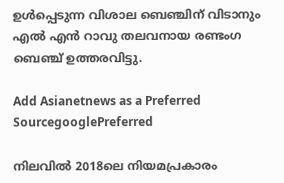ഉള്‍പ്പെടുന്ന വിശാല ബെഞ്ചിന് വിടാനും എല്‍ എന്‍ റാവു തലവനായ രണ്ടംഗ ബെഞ്ച് ഉത്തരവിട്ടു.

Add Asianetnews as a Preferred SourcegooglePreferred

നിലവില്‍ 2018ലെ നിയമപ്രകാരം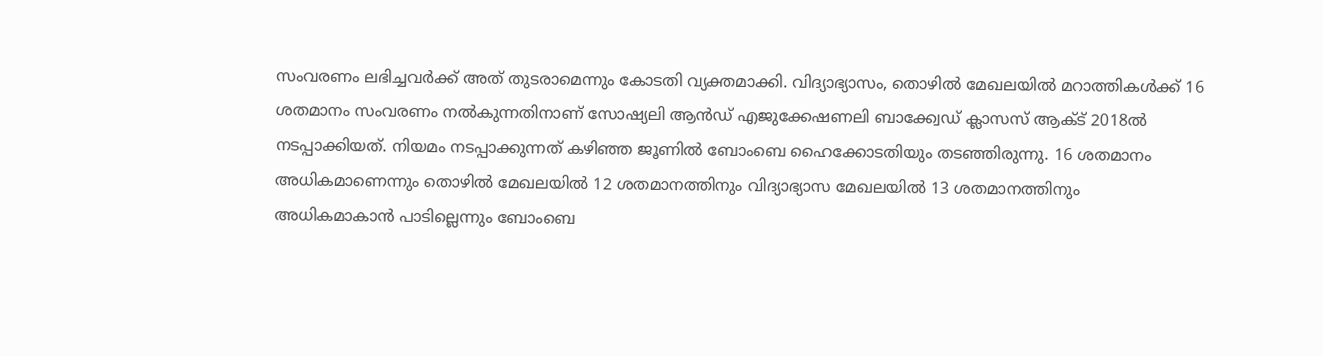സംവരണം ലഭിച്ചവര്‍ക്ക് അത് തുടരാമെന്നും കോടതി വ്യക്തമാക്കി. വിദ്യാഭ്യാസം, തൊഴില്‍ മേഖലയില്‍ മറാത്തികള്‍ക്ക് 16 ശതമാനം സംവരണം നല്‍കുന്നതിനാണ് സോഷ്യലി ആന്‍ഡ് എജുക്കേഷണലി ബാക്ക്വേഡ് ക്ലാസസ് ആക്ട് 2018ല്‍ നടപ്പാക്കിയത്. നിയമം നടപ്പാക്കുന്നത് കഴിഞ്ഞ ജൂണില്‍ ബോംബെ ഹൈക്കോടതിയും തടഞ്ഞിരുന്നു. 16 ശതമാനം അധികമാണെന്നും തൊഴില്‍ മേഖലയില്‍ 12 ശതമാനത്തിനും വിദ്യാഭ്യാസ മേഖലയില്‍ 13 ശതമാനത്തിനും അധികമാകാന്‍ പാടില്ലെന്നും ബോംബെ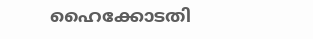ഹൈക്കോടതി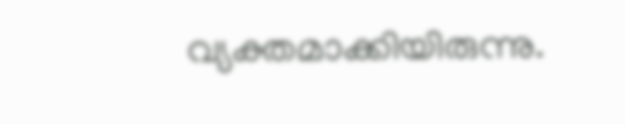വ്യക്തമാക്കിയിരുന്നു.